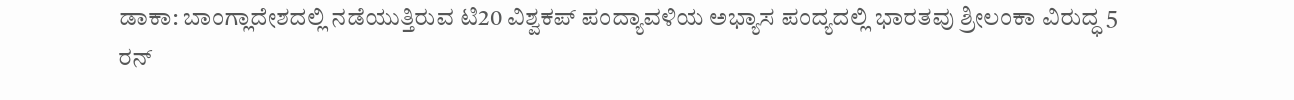ಡಾಕಾ: ಬಾಂಗ್ಲಾದೇಶದಲ್ಲಿ ನಡೆಯುತ್ತಿರುವ ಟಿ20 ವಿಶ್ವಕಪ್ ಪಂದ್ಯಾವಳಿಯ ಅಭ್ಯಾಸ ಪಂದ್ಯದಲ್ಲಿ ಭಾರತವು ಶ್ರೀಲಂಕಾ ವಿರುದ್ಧ 5 ರನ್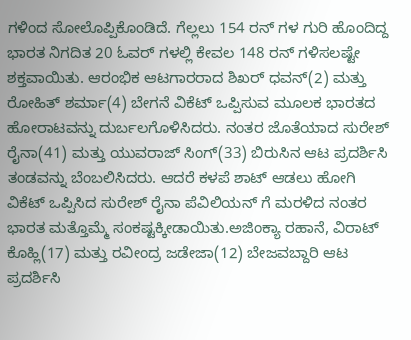ಗಳಿಂದ ಸೋಲೊಪ್ಪಿಕೊಂಡಿದೆ. ಗೆಲ್ಲಲು 154 ರನ್ ಗಳ ಗುರಿ ಹೊಂದಿದ್ದ ಭಾರತ ನಿಗದಿತ 20 ಓವರ್ ಗಳಲ್ಲಿ ಕೇವಲ 148 ರನ್ ಗಳಿಸಲಷ್ಟೇ ಶಕ್ತವಾಯಿತು. ಆರಂಭಿಕ ಆಟಗಾರರಾದ ಶಿಖರ್ ಧವನ್(2) ಮತ್ತು ರೋಹಿತ್ ಶರ್ಮಾ(4) ಬೇಗನೆ ವಿಕೆಟ್ ಒಪ್ಪಿಸುವ ಮೂಲಕ ಭಾರತದ ಹೋರಾಟವನ್ನು ದುರ್ಬಲಗೊಳಿಸಿದರು. ನಂತರ ಜೊತೆಯಾದ ಸುರೇಶ್ ರೈನಾ(41) ಮತ್ತು ಯುವರಾಜ್ ಸಿಂಗ್(33) ಬಿರುಸಿನ ಆಟ ಪ್ರದರ್ಶಿಸಿ ತಂಡವನ್ನು ಬೆಂಬಲಿಸಿದರು. ಆದರೆ ಕಳಪೆ ಶಾಟ್ ಆಡಲು ಹೋಗಿ ವಿಕೆಟ್ ಒಪ್ಪಿಸಿದ ಸುರೇಶ್ ರೈನಾ ಪೆವಿಲಿಯನ್ ಗೆ ಮರಳಿದ ನಂತರ ಭಾರತ ಮತ್ತೊಮ್ಮೆ ಸಂಕಷ್ಟಕ್ಕೀಡಾಯಿತು.ಅಜಿಂಕ್ಯಾ ರಹಾನೆ, ವಿರಾಟ್ ಕೊಹ್ಲಿ(17) ಮತ್ತು ರವೀಂದ್ರ ಜಡೇಜಾ(12) ಬೇಜವಬ್ದಾರಿ ಆಟ ಪ್ರದರ್ಶಿಸಿ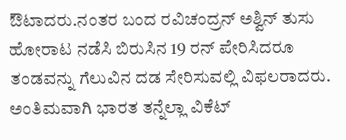ಔಟಾದರು.ನಂತರ ಬಂದ ರವಿಚಂದ್ರನ್ ಅಶ್ವಿನ್ ತುಸು ಹೋರಾಟ ನಡೆಸಿ ಬಿರುಸಿನ 19 ರನ್ ಪೇರಿಸಿದರೂ ತಂಡವನ್ನು ಗೆಲುವಿನ ದಡ ಸೇರಿಸುವಲ್ಲಿ ವಿಫಲರಾದರು. ಅಂತಿಮವಾಗಿ ಭಾರತ ತನ್ನೆಲ್ಲಾ ವಿಕೆಟ್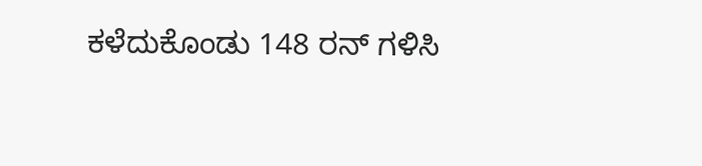ಕಳೆದುಕೊಂಡು 148 ರನ್ ಗಳಿಸಿ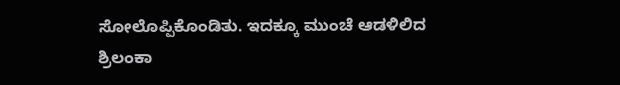ಸೋಲೊಪ್ಪಿಕೊಂಡಿತು. ಇದಕ್ಕೂ ಮುಂಚೆ ಆಡಳಿಲಿದ ಶ್ರಿಲಂಕಾ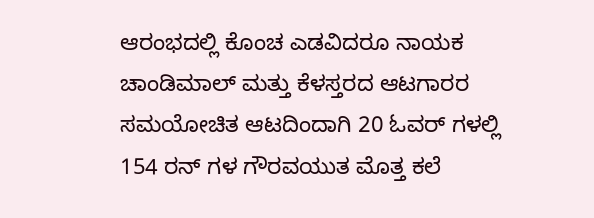ಆರಂಭದಲ್ಲಿ ಕೊಂಚ ಎಡವಿದರೂ ನಾಯಕ ಚಾಂಡಿಮಾಲ್ ಮತ್ತು ಕೆಳಸ್ತರದ ಆಟಗಾರರ ಸಮಯೋಚಿತ ಆಟದಿಂದಾಗಿ 20 ಓವರ್ ಗಳಲ್ಲಿ 154 ರನ್ ಗಳ ಗೌರವಯುತ ಮೊತ್ತ ಕಲೆ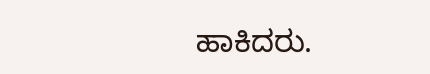ಹಾಕಿದರು.